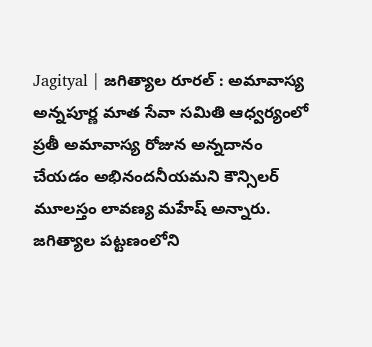Jagityal | జగిత్యాల రూరల్ : అమావాస్య అన్నపూర్ణ మాత సేవా సమితి ఆధ్వర్యంలో ప్రతీ అమావాస్య రోజున అన్నదానం చేయడం అభినందనీయమని కౌన్సిలర్ మూలస్తం లావణ్య మహేష్ అన్నారు. జగిత్యాల పట్టణంలోని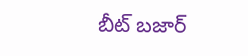బీట్ బజార్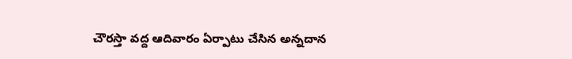చౌరస్తా వద్ద ఆదివారం ఏర్పాటు చేసిన అన్నదాన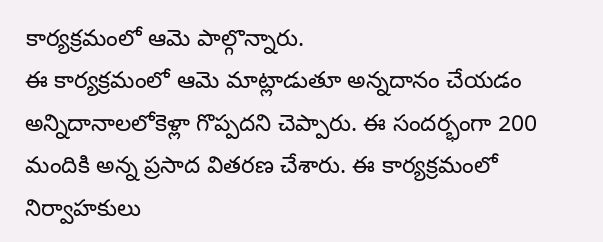కార్యక్రమంలో ఆమె పాల్గొన్నారు.
ఈ కార్యక్రమంలో ఆమె మాట్లాడుతూ అన్నదానం చేయడం అన్నిదానాలలోకెళ్లా గొప్పదని చెప్పారు. ఈ సందర్భంగా 200 మందికి అన్న ప్రసాద వితరణ చేశారు. ఈ కార్యక్రమంలో నిర్వాహకులు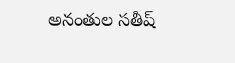అనంతుల సతీష్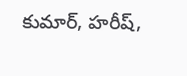కుమార్, హరీష్,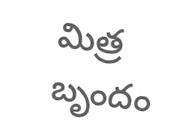మిత్ర బృందం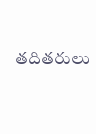తదితరులు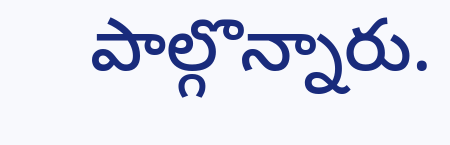పాల్గొన్నారు.